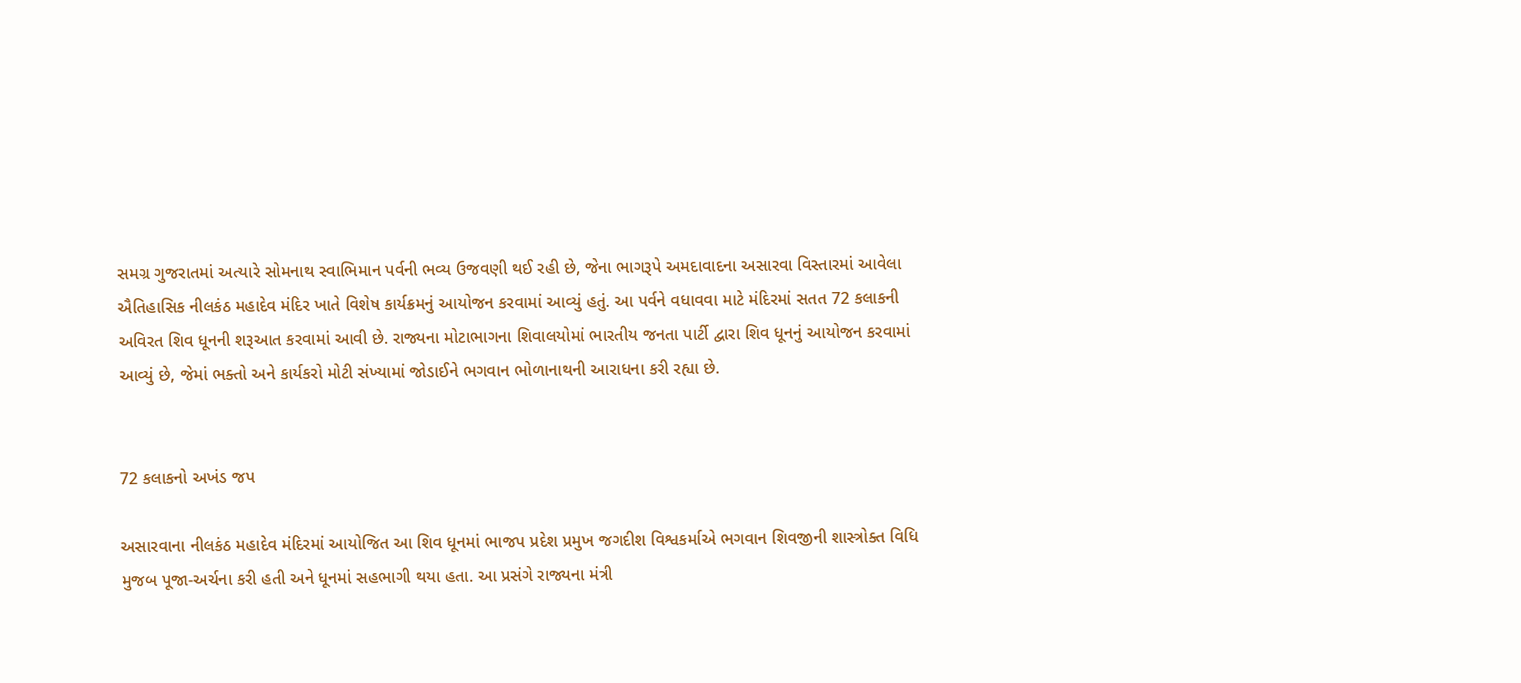સમગ્ર ગુજરાતમાં અત્યારે સોમનાથ સ્વાભિમાન પર્વની ભવ્ય ઉજવણી થઈ રહી છે, જેના ભાગરૂપે અમદાવાદના અસારવા વિસ્તારમાં આવેલા ઐતિહાસિક નીલકંઠ મહાદેવ મંદિર ખાતે વિશેષ કાર્યક્રમનું આયોજન કરવામાં આવ્યું હતું. આ પર્વને વધાવવા માટે મંદિરમાં સતત 72 કલાકની અવિરત શિવ ધૂનની શરૂઆત કરવામાં આવી છે. રાજ્યના મોટાભાગના શિવાલયોમાં ભારતીય જનતા પાર્ટી દ્વારા શિવ ધૂનનું આયોજન કરવામાં આવ્યું છે, જેમાં ભક્તો અને કાર્યકરો મોટી સંખ્યામાં જોડાઈને ભગવાન ભોળાનાથની આરાધના કરી રહ્યા છે.


72 કલાકનો અખંડ જપ

અસારવાના નીલકંઠ મહાદેવ મંદિરમાં આયોજિત આ શિવ ધૂનમાં ભાજપ પ્રદેશ પ્રમુખ જગદીશ વિશ્વકર્માએ ભગવાન શિવજીની શાસ્ત્રોક્ત વિધિ મુજબ પૂજા-અર્ચના કરી હતી અને ધૂનમાં સહભાગી થયા હતા. આ પ્રસંગે રાજ્યના મંત્રી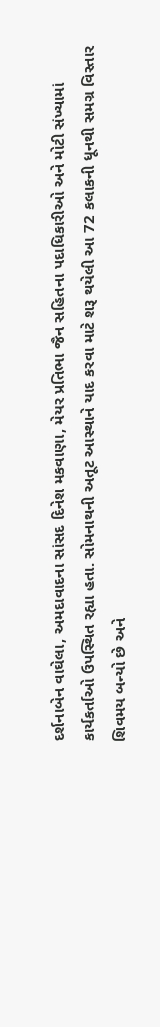દર્શનાબેન વાઘેલા, અમદાવાદના સાંસદ દિનેશ મકવાણા, મેયર પ્રતિભા જૈન સહિતના પદાધિકારીઓ અને મોટી સંખ્યામાં કાર્યકર્તાઓ ઉપસ્થિત રહ્યા હતા. સોમનાથની અતૂટ આસ્થાને યાદ કરવા માટે શરૂ થયેલી આ 72 કલાકની ધૂનથી સમગ્ર વિસ્તાર શિવમય બન્યો છે અને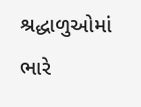શ્રદ્ધાળુઓમાં ભારે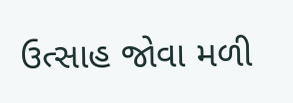ઉત્સાહ જોવા મળી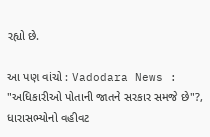રહ્યો છે.

આ પણ વાંચો : Vadodara News : "અધિકારીઓ પોતાની જાતને સરકાર સમજે છે"?, ધારાસભ્યોનો વહીવટ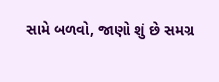સામે બળવો, જાણો શું છે સમગ્ર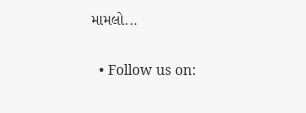મામલો...

  • Follow us on: